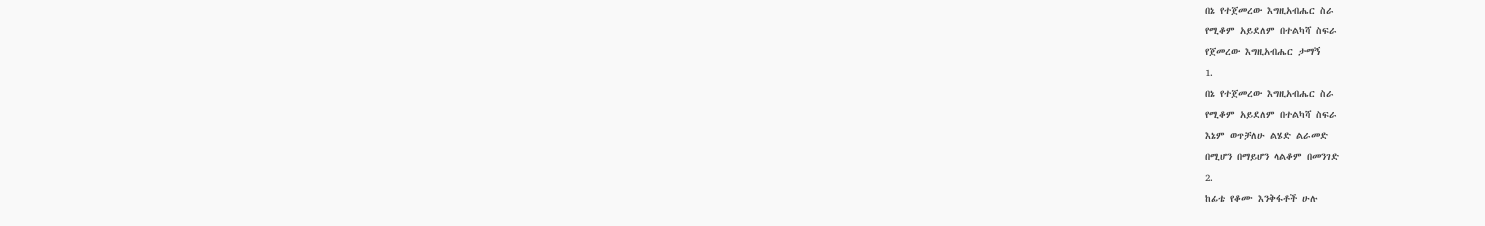በኔ የተጀመረው እግዚአብሔር ስራ
የሚቆም አይደለም በተልካሻ ስፍራ
የጀመረው እግዚአብሔር ታማኝ
1.
በኔ የተጀመረው እግዚአብሔር ስራ
የሚቆም አይደለም በተልካሻ ስፍራ
እኔም ወጥቻለሁ ልሄድ ልራመድ
በሚሆን በማይሆን ላልቆም በመንገድ
2.
ከፊቴ የቆሙ እንቅፋቶች ሁሉ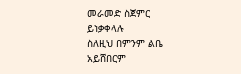መራመድ ስጀምር ይነቃቀላሉ
ስለዚህ በምንም ልቤ አይሸበርም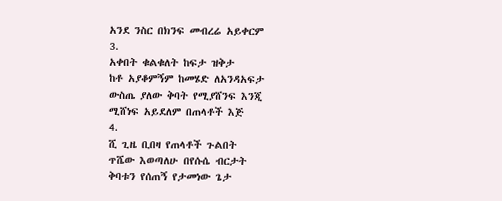አንደ ንስር በክንፍ መብረሬ አይቀርም
3.
አቀበት ቁልቁለት ከፍታ ዝቅታ
ከቶ አያቆምኝም ከመሄድ ለአንዳአፍታ
ውስጤ ያለው ቅባት የሚያሸንፍ እንጂ
ሚሸነፍ አይደለም በጠላቶች እጅ
4.
ሺ ጊዜ ቢበዛ የጠላቶች ጉልበት
ጥሼው እወጣለሁ በየሱሴ ብርታት
ቅባቱን የሰጠኝ የታመነው ጌታ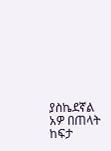ያስኬደኛል አዎ በጠላት ከፍታ